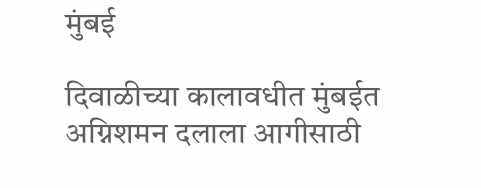मुंबई

दिवाळीच्या कालावधीत मुंबईत अग्निशमन दलाला आगीसाठी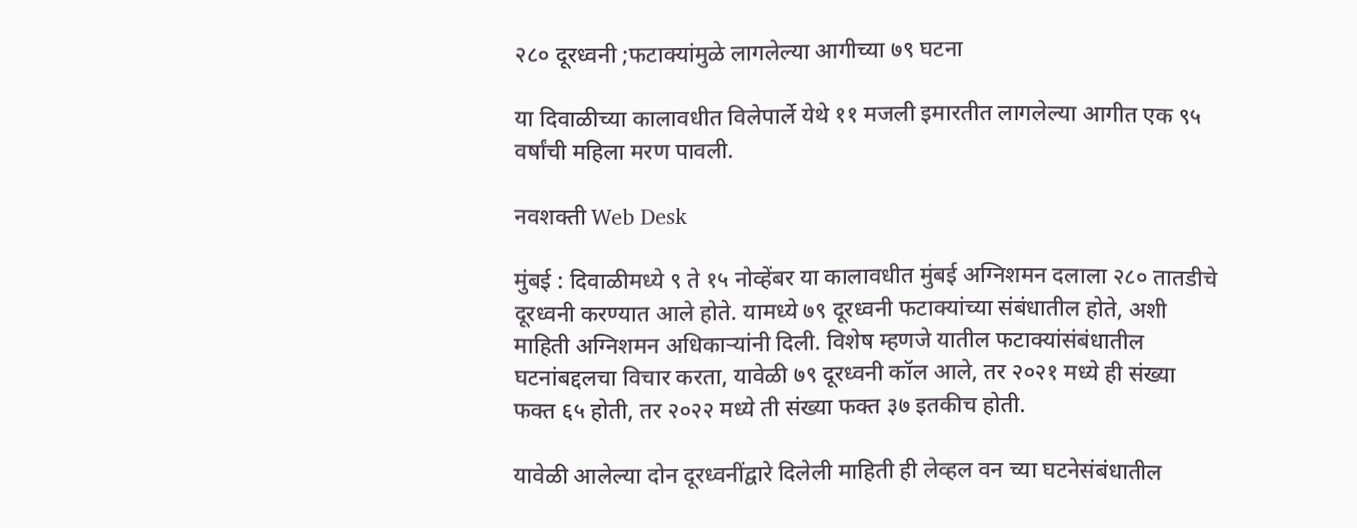२८० दूरध्वनी ;फटाक्यांमुळे लागलेल्या आगीच्या ७९ घटना

या दिवाळीच्या कालावधीत विलेपार्ले येथे ११ मजली इमारतीत लागलेल्या आगीत एक ९५ वर्षांची महिला मरण पावली.

नवशक्ती Web Desk

मुंबई : दिवाळीमध्ये ९ ते १५ नोव्हेंबर या कालावधीत मुंबई अग्निशमन दलाला २८० तातडीचे दूरध्वनी करण्यात आले होते. यामध्ये ७९ दूरध्वनी फटाक्यांच्या संबंधातील होते, अशी माहिती अग्निशमन अधिकाऱ्यांनी दिली. विशेष म्हणजे यातील फटाक्यांसंबंधातील घटनांबद्दलचा विचार करता, यावेळी ७९ दूरध्वनी कॉल आले, तर २०२१ मध्ये ही संख्या फक्त ६५ होती, तर २०२२ मध्ये ती संख्या फक्त ३७ इतकीच होती.

यावेळी आलेल्या दोन दूरध्वनींद्वारे दिलेली माहिती ही लेव्हल वन च्या घटनेसंबंधातील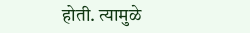होती. त्यामुळे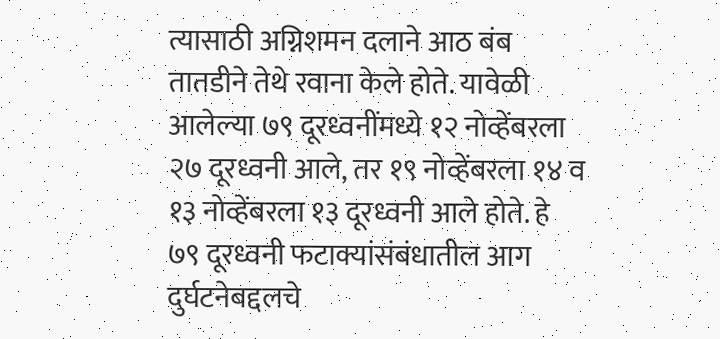त्यासाठी अग्निशमन दलाने आठ बंब तातडीने तेथे रवाना केले होते. यावेळी आलेल्या ७९ दूरध्वनींमध्ये १२ नोव्हेंबरला २७ दूरध्वनी आले, तर १९ नोव्हेंबरला १४ व १३ नोव्हेंबरला १३ दूरध्वनी आले होते. हे ७९ दूरध्वनी फटाक्यांसंबंधातील आग दुर्घटनेबद्दलचे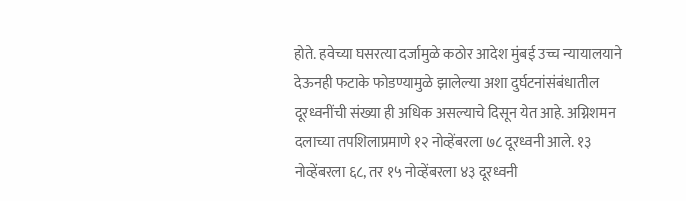होते. हवेच्या घसरत्या दर्जामुळे कठोर आदेश मुंबई उच्च न्यायालयाने देऊनही फटाके फोडण्यामुळे झालेल्या अशा दुर्घटनांसंबंधातील दूरध्वनींची संख्या ही अधिक असल्याचे दिसून येत आहे. अग्निशमन दलाच्या तपशिलाप्रमाणे १२ नोव्हेंबरला ७८ दूरध्वनी आले. १३ नोव्हेंबरला ६८, तर १५ नोव्हेंबरला ४३ दूरध्वनी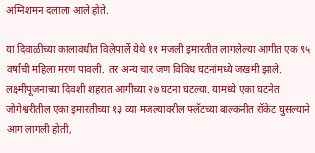अग्निशमन दलाला आले होते.

या दिवाळीच्या कालावधीत विलेपार्ले येथे ११ मजली इमारतीत लागलेल्या आगीत एक ९५ वर्षांची महिला मरण पावली. तर अन्य चार जण विविध घटनांमध्ये जखमी झाले. लक्ष्मीपूजनाच्या दिवशी शहरात आगीच्या २७ घटना घटल्या. यामध्ये एका घटनेत जोगेश्वरीतील एका इमारतीच्या १३ व्या मजल्यावरील फ्लॅटच्या बाल्कनीत रॉकेट घुसल्याने आग लागली होती,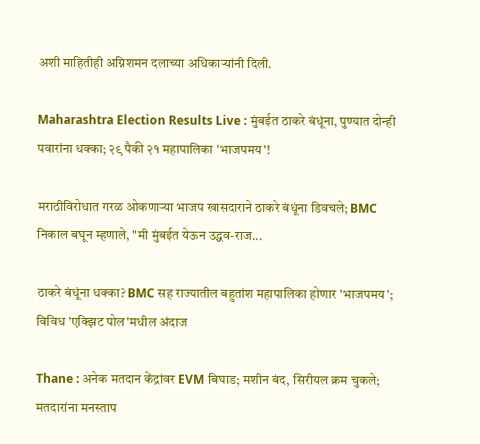अशी माहितीही अग्निशमन दलाच्या अधिकाऱ्यांनी दिली.

Maharashtra Election Results Live : मुंबईत ठाकरे बंधूंना, पुण्यात दोन्ही पवारांना धक्का; २९ पैकी २१ महापालिका 'भाजपमय'!

मराठीविरोधात गरळ ओकणाऱ्या भाजप खासदाराने ठाकरे बंधूंना डिवचले; BMC निकाल बघून म्हणाले, "मी मुंबईत येऊन उद्धव-राज...

ठाकरे बंधूंना धक्का? BMC सह राज्यातील बहुतांश महापालिका होणार 'भाजपमय'; विविध 'एक्झिट पोल'मधील अंदाज

Thane : अनेक मतदान केंद्रांवर EVM बिघाड; मशीन बंद, सिरीयल क्रम चुकले; मतदारांना मनस्ताप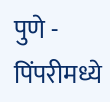पुणे - पिंपरीमध्ये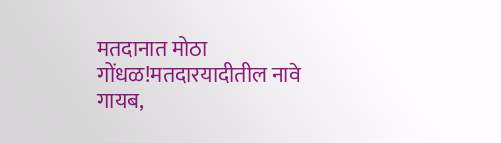मतदानात मोठा गोंधळ!मतदारयादीतील नावे गायब,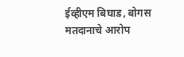ईव्हीएम बिघाड, बोगस मतदानाचे आरोप